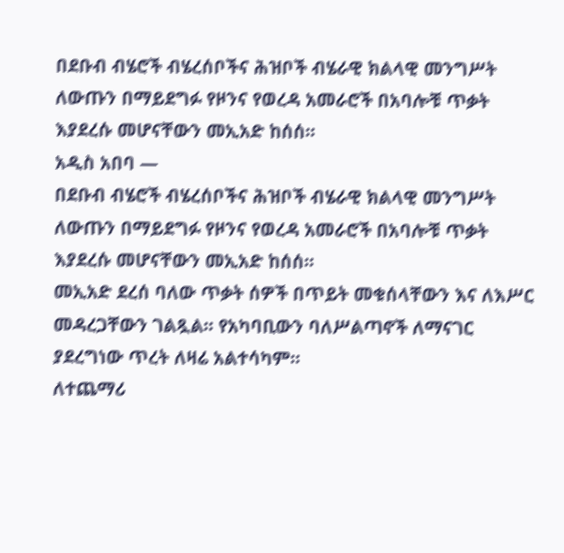በደቡብ ብሄሮች ብሄረሰቦችና ሕዝቦች ብሄራዊ ክልላዊ መንግሥት ለውጡን በማይደግፉ የዞንና የወረዳ አመራሮች በአባሎቹ ጥቃት እያደረሱ መሆናቸውን መኢአድ ከሰሰ፡፡
አዲስ አበባ —
በደቡብ ብሄሮች ብሄረሰቦችና ሕዝቦች ብሄራዊ ክልላዊ መንግሥት ለውጡን በማይደግፉ የዞንና የወረዳ አመራሮች በአባሎቹ ጥቃት እያደረሱ መሆናቸውን መኢአድ ከሰሰ፡፡
መኢአድ ደረሰ ባለው ጥቃት ሰዎች በጥይት መቁሰላቸውን እና ለእሥር መዳረጋቸውን ገልጿል፡፡ የአካባቢውን ባለሥልጣኖች ለማናገር ያደረግነው ጥረት ለዛሬ አልተሳካም፡፡
ለተጨማሪ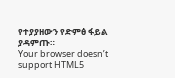የተያያዘውን የድምፅ ፋይል ያዳምጡ።
Your browser doesn’t support HTML5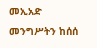መኢአድ መንግሥትን ከሰሰ